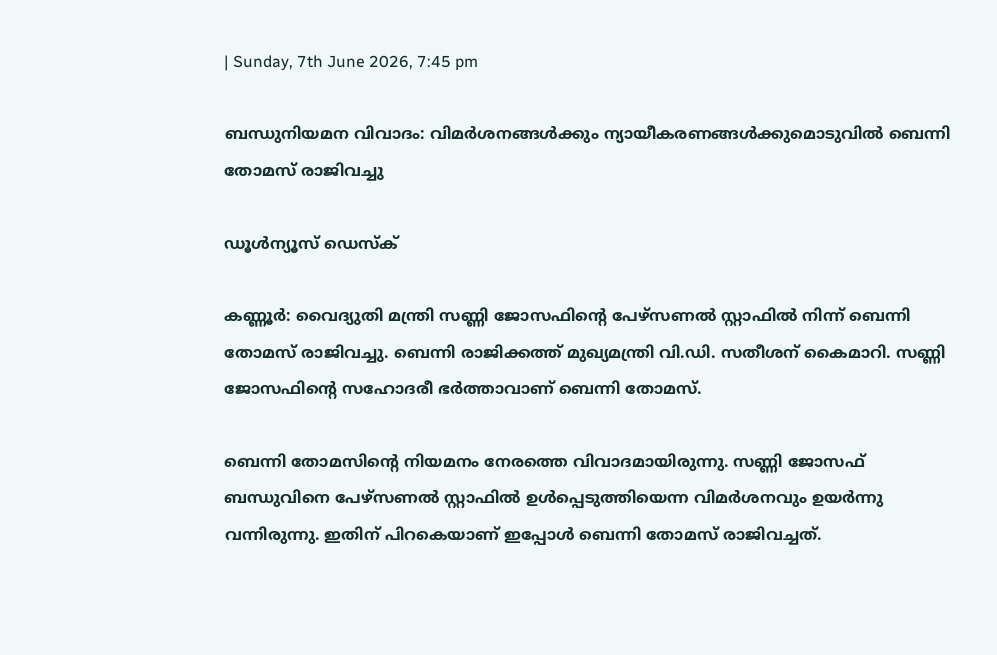| Sunday, 7th June 2026, 7:45 pm

ബന്ധുനിയമന വിവാദം: വിമര്‍ശനങ്ങള്‍ക്കും ന്യായീകരണങ്ങള്‍ക്കുമൊടുവില്‍ ബെന്നി തോമസ് രാജിവച്ചു

ഡൂള്‍ന്യൂസ് ഡെസ്‌ക്

കണ്ണൂര്‍: വൈദ്യുതി മന്ത്രി സണ്ണി ജോസഫിന്റെ പേഴ്‌സണല്‍ സ്റ്റാഫില്‍ നിന്ന് ബെന്നി തോമസ് രാജിവച്ചു. ബെന്നി രാജിക്കത്ത് മുഖ്യമന്ത്രി വി.ഡി. സതീശന് കൈമാറി. സണ്ണി ജോസഫിന്റെ സഹോദരീ ഭര്‍ത്താവാണ് ബെന്നി തോമസ്.

ബെന്നി തോമസിന്റെ നിയമനം നേരത്തെ വിവാദമായിരുന്നു. സണ്ണി ജോസഫ് ബന്ധുവിനെ പേഴ്‌സണല്‍ സ്റ്റാഫില്‍ ഉള്‍പ്പെടുത്തിയെന്ന വിമര്‍ശനവും ഉയര്‍ന്നു വന്നിരുന്നു. ഇതിന് പിറകെയാണ് ഇപ്പോള്‍ ബെന്നി തോമസ് രാജിവച്ചത്.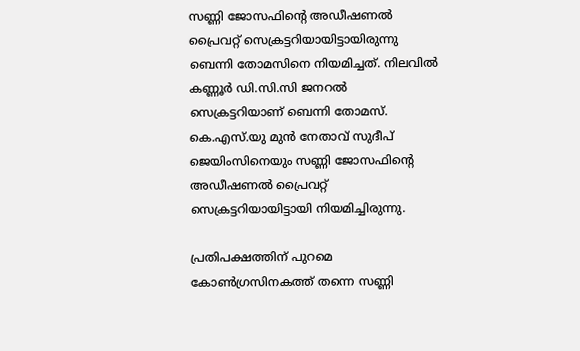സണ്ണി ജോസഫിന്റെ അഡീഷണല്‍ പ്രൈവറ്റ് സെക്രട്ടറിയായിട്ടായിരുന്നു ബെന്നി തോമസിനെ നിയമിച്ചത്. നിലവില്‍ കണ്ണൂര്‍ ഡി.സി.സി ജനറല്‍ സെക്രട്ടറിയാണ് ബെന്നി തോമസ്. കെ.എസ്.യു മുന്‍ നേതാവ് സുദീപ് ജെയിംസിനെയും സണ്ണി ജോസഫിന്റെ അഡീഷണല്‍ പ്രൈവറ്റ് സെക്രട്ടറിയായിട്ടായി നിയമിച്ചിരുന്നു.

പ്രതിപക്ഷത്തിന് പുറമെ കോണ്‍ഗ്രസിനകത്ത് തന്നെ സണ്ണി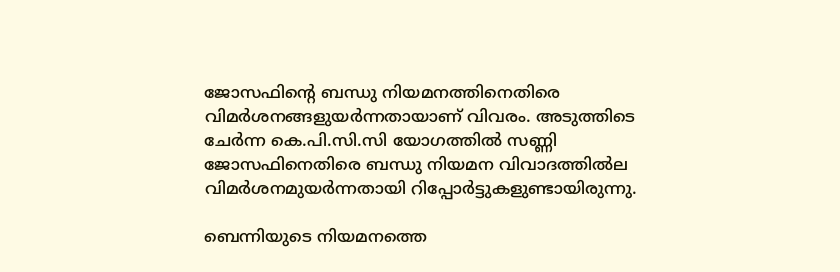ജോസഫിന്റെ ബന്ധു നിയമനത്തിനെതിരെ വിമര്‍ശനങ്ങളുയര്‍ന്നതായാണ് വിവരം. അടുത്തിടെ ചേര്‍ന്ന കെ.പി.സി.സി യോഗത്തില്‍ സണ്ണി ജോസഫിനെതിരെ ബന്ധു നിയമന വിവാദത്തില്‍ല വിമര്‍ശനമുയര്‍ന്നതായി റിപ്പോര്‍ട്ടുകളുണ്ടായിരുന്നു.

ബെന്നിയുടെ നിയമനത്തെ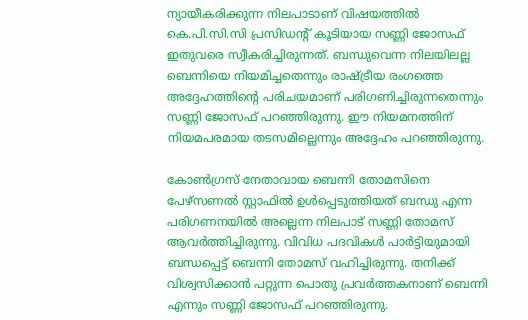ന്യായീകരിക്കുന്ന നിലപാടാണ് വിഷയത്തില്‍ കെ.പി.സി.സി പ്രസിഡന്റ് കൂടിയായ സണ്ണി ജോസഫ് ഇതുവരെ സ്വീകരിച്ചിരുന്നത്. ബന്ധുവെന്ന നിലയിലല്ല ബെന്നിയെ നിയമിച്ചതെന്നും രാഷ്ട്രീയ രംഗത്തെ അദ്ദേഹത്തിന്റെ പരിചയമാണ് പരിഗണിച്ചിരുന്നതെന്നും സണ്ണി ജോസഫ് പറഞ്ഞിരുന്നു. ഈ നിയമനത്തിന് നിയമപരമായ തടസമില്ലെന്നും അദ്ദേഹം പറഞ്ഞിരുന്നു.

കോണ്‍ഗ്രസ് നേതാവായ ബെന്നി തോമസിനെ പേഴ്‌സണല്‍ സ്റ്റാഫില്‍ ഉള്‍പ്പെടുത്തിയത് ബന്ധു എന്ന പരിഗണനയില്‍ അല്ലെന്ന നിലപാട് സണ്ണി തോമസ് ആവര്‍ത്തിച്ചിരുന്നു. വിവിധ പദവികള്‍ പാര്‍ട്ടിയുമായി ബന്ധപ്പെട്ട് ബെന്നി തോമസ് വഹിച്ചിരുന്നു. തനിക്ക് വിശ്വസിക്കാന്‍ പറ്റുന്ന പൊതു പ്രവര്‍ത്തകനാണ് ബെന്നി എന്നും സണ്ണി ജോസഫ് പറഞ്ഞിരുന്നു.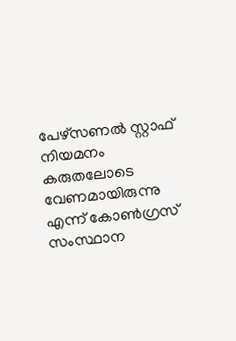പേഴ്‌സണല്‍ സ്റ്റാഫ് നിയമനം കരുതലോടെ വേണമായിരുന്നു എന്ന് കോണ്‍ഗ്രസ് സംസ്ഥാന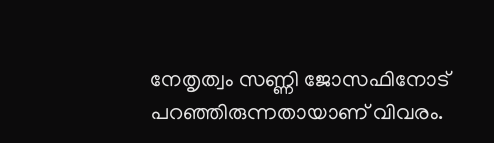നേതൃത്വം സണ്ണി ജോസഫിനോട് പറഞ്ഞിരുന്നതായാണ് വിവരം.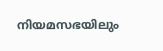നിയമസഭയിലും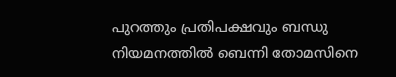പുറത്തും പ്രതിപക്ഷവും ബന്ധു നിയമനത്തില്‍ ബെന്നി തോമസിനെ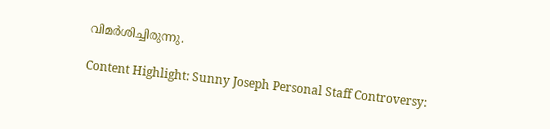വിമര്‍ശിച്ചിരുന്നു.

Content Highlight: Sunny Joseph Personal Staff Controversy: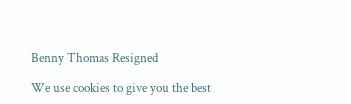Benny Thomas Resigned

We use cookies to give you the best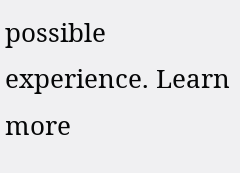possible experience. Learn more